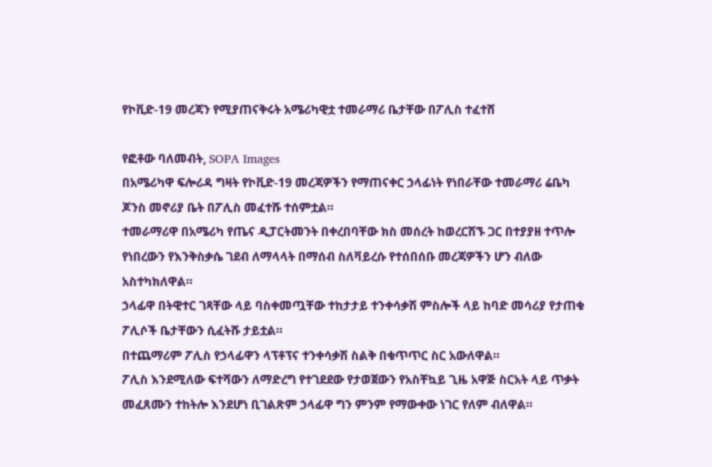የኮቪድ-19 መረጃን የሚያጠናቅሩት አሜሪካዊቷ ተመራማሪ ቤታቸው በፖሊስ ተፈተሸ

የፎቶው ባለመብት, SOPA Images
በአሜሪካዋ ፍሎሪዳ ግዛት የኮቪድ-19 መረጃዎችን የማጠናቀር ኃላፊነት የነበራቸው ተመራማሪ ሬቤካ ጆንስ መኖሪያ ቤት በፖሊስ መፈተሹ ተሰምቷል።
ተመራማሪዋ በአሜሪካ የጤና ዲፓርትመንት በቀረበባቸው ክስ መሰረት ከወረርሽኙ ጋር በተያያዘ ተጥሎ የነበረውን የእንቅስቃሴ ገደብ ለማላላት በማሰብ ስለቫይረሱ የተሰበሰቡ መረጃዎችን ሆን ብለው አስተካክለዋል።
ኃላፊዋ በትዊተር ገጻቸው ላይ ባስቀመጧቸው ተከታታይ ተንቀሳቃሽ ምስሎች ላይ ከባድ መሳሪያ የታጠቁ ፖሊሶች ቤታቸውን ሲፈትሹ ታይቷል።
በተጨማሪም ፖሊስ የኃላፊዋን ላፕቶፕና ተንቀሳቃሽ ስልቅ በቁጥጥር ስር አውለዋል።
ፖሊስ እንደሚለው ፍተሻውን ለማድረግ የተገደደው የታወጀውን የአስቸኳይ ጊዜ አዋጅ ስርአት ላይ ጥቃት መፈጸሙን ተከትሎ እንደሆነ ቢገልጽም ኃላፊዋ ግን ምንም የማውቀው ነገር የለም ብለዋል።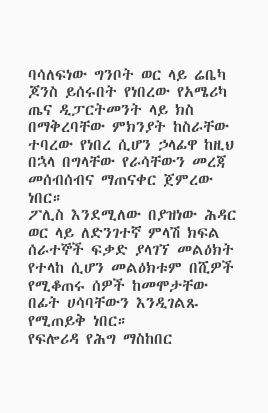ባሳለፍነው ግንቦት ወር ላይ ሬቤካ ጆንስ ይሰሩበት የነበረው የአሜሪካ ጤና ዲፓርትመንት ላይ ክስ በማቅረባቸው ምክንያት ከስራቸው ተባረው የነበረ ሲሆን ኃላፊዋ ከዚህ በኋላ በግላቸው የራሳቸውን መረጃ መሰብሰብና ማጠናቀር ጀምረው ነበር።
ፖሊስ እንደሚለው በያዝነው ሕዳር ወር ላይ ለድንገተኛ ምላሽ ክፍል ሰራተኞች ፍቃድ ያላገኘ መልዕክት የተላከ ሲሆን መልዕክቱም በሺዎች የሚቆጠሩ ሰዎች ከመሞታቸው በፊት ሀሳባቸውን እንዲገልጹ የሚጠይቅ ነበር።
የፍሎሪዳ የሕግ ማስከበር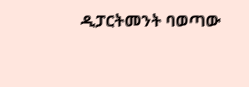ዲፓርትመንት ባወጣው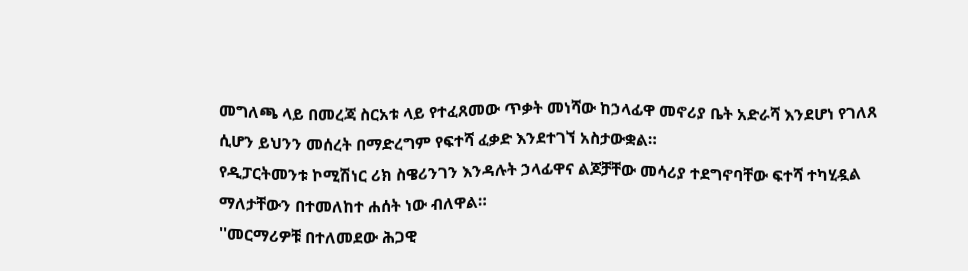መግለጫ ላይ በመረጃ ስርአቱ ላይ የተፈጸመው ጥቃት መነሻው ከኃላፊዋ መኖሪያ ቤት አድራሻ እንደሆነ የገለጸ ሲሆን ይህንን መሰረት በማድረግም የፍተሻ ፈቃድ እንደተገኘ አስታውቋል።
የዲፓርትመንቱ ኮሚሽነር ሪክ ስዌሪንገን እንዳሉት ኃላፊዋና ልጆቻቸው መሳሪያ ተደግኖባቸው ፍተሻ ተካሂዷል ማለታቸውን በተመለከተ ሐሰት ነው ብለዋል።
''መርማሪዎቹ በተለመደው ሕጋዊ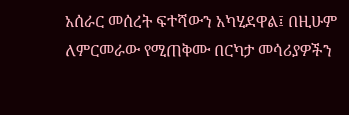አሰራር መሰረት ፍተሻውን አካሂደዋል፤ በዚሁም ለምርመራው የሚጠቅሙ በርካታ መሳሪያዎችን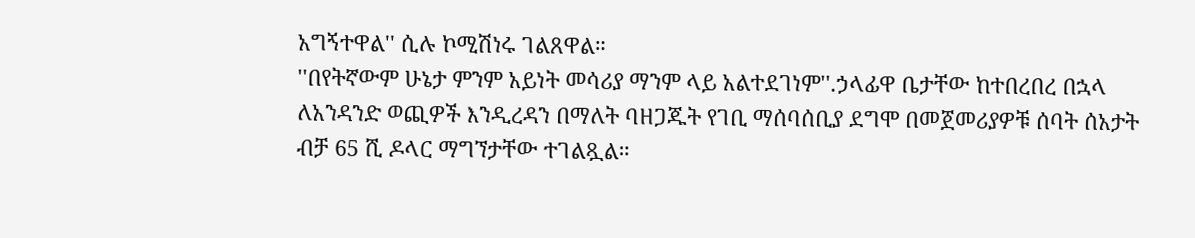አግኝተዋል'' ሲሉ ኮሚሽነሩ ገልጸዋል።
''በየትኛውም ሁኔታ ምንም አይነት መሳሪያ ማንም ላይ አልተደገነም''.ኃላፊዋ ቤታቸው ከተበረበረ በኋላ ለአንዳንድ ወጪዎች እንዲረዳን በማለት ባዘጋጁት የገቢ ማሰባሰቢያ ደግሞ በመጀመሪያዎቹ ሰባት ሰአታት ብቻ 65 ሺ ዶላር ማግኘታቸው ተገልጿል።